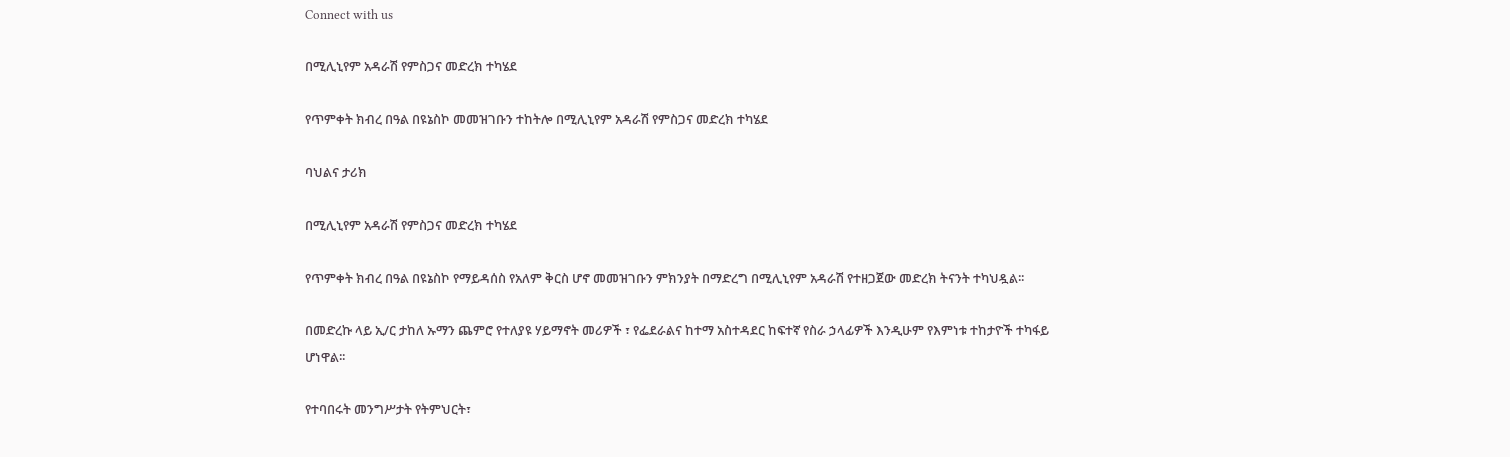Connect with us

በሚሊኒየም አዳራሽ የምስጋና መድረክ ተካሄደ

የጥምቀት ክብረ በዓል በዩኔስኮ መመዝገቡን ተከትሎ በሚሊኒየም አዳራሽ የምስጋና መድረክ ተካሄደ

ባህልና ታሪክ

በሚሊኒየም አዳራሽ የምስጋና መድረክ ተካሄደ

የጥምቀት ክብረ በዓል በዩኔስኮ የማይዳሰስ የአለም ቅርስ ሆኖ መመዝገቡን ምክንያት በማድረግ በሚሊኒየም አዳራሽ የተዘጋጀው መድረክ ትናንት ተካህዷል፡፡

በመድረኩ ላይ ኢ/ር ታከለ ኡማን ጨምሮ የተለያዩ ሃይማኖት መሪዎች ፣ የፌደራልና ከተማ አስተዳደር ከፍተኛ የስራ ኃላፊዎች እንዲሁም የእምነቱ ተከታዮች ተካፋይ ሆነዋል፡፡

የተባበሩት መንግሥታት የትምህርት፣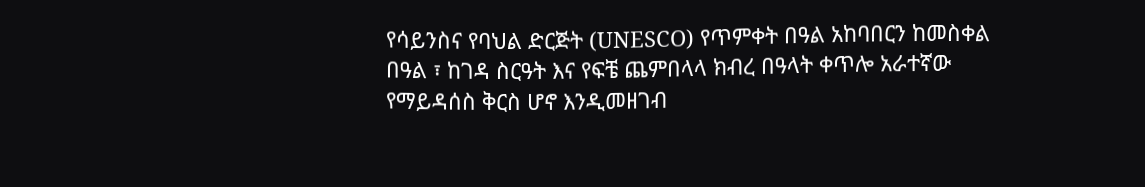የሳይንስና የባህል ድርጅት (UNESCO) የጥምቀት በዓል አከባበርን ከመስቀል በዓል ፣ ከገዳ ስርዓት እና የፍቼ ጨምበላላ ክብረ በዓላት ቀጥሎ አራተኛው የማይዳሰስ ቅርስ ሆኖ እንዲመዘገብ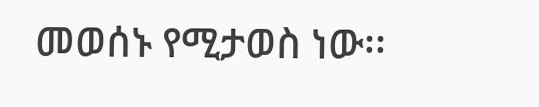መወሰኑ የሚታወስ ነው፡፡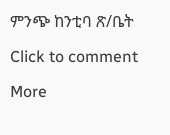ምንጭ ከንቲባ ጽ/ቤት

Click to comment

More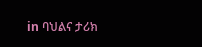in ባህልና ታሪክ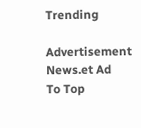Trending

Advertisement News.et Ad
To Top